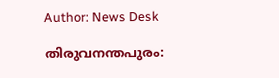Author: News Desk

തിരുവനന്തപുരം: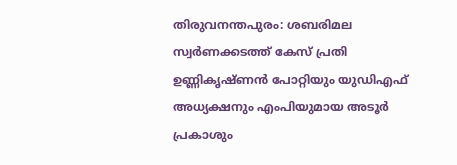തിരുവനന്തപുരം: ശബരിമല സ്വര്‍ണക്കടത്ത് കേസ് പ്രതി ഉണ്ണികൃഷ്ണന്‍ പോറ്റിയും യുഡിഎഫ് അധ്യക്ഷനും എംപിയുമായ അടൂര്‍ പ്രകാശും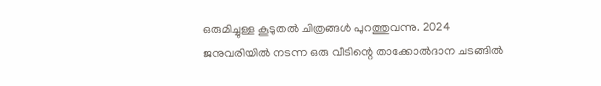ഒരുമിച്ചുള്ള കൂടുതല്‍ ചിത്രങ്ങള്‍ പുറത്തുവന്നു. 2024 ജനുവരിയില്‍ നടന്ന ഒരു വീടിന്റെ താക്കോല്‍ദാന ചടങ്ങില്‍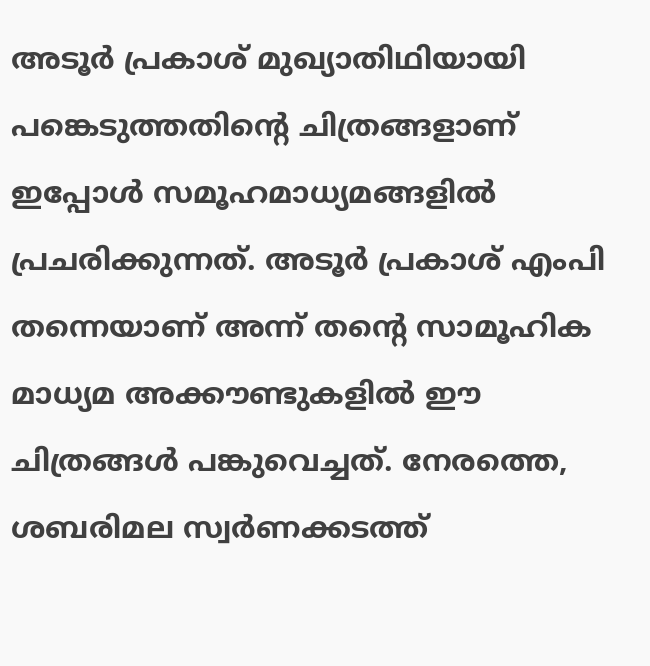അടൂര്‍ പ്രകാശ് മുഖ്യാതിഥിയായി പങ്കെടുത്തതിന്റെ ചിത്രങ്ങളാണ് ഇപ്പോള്‍ സമൂഹമാധ്യമങ്ങളില്‍ പ്രചരിക്കുന്നത്. അടൂര്‍ പ്രകാശ് എംപി തന്നെയാണ് അന്ന് തന്റെ സാമൂഹിക മാധ്യമ അക്കൗണ്ടുകളില്‍ ഈ ചിത്രങ്ങള്‍ പങ്കുവെച്ചത്. നേരത്തെ, ശബരിമല സ്വര്‍ണക്കടത്ത്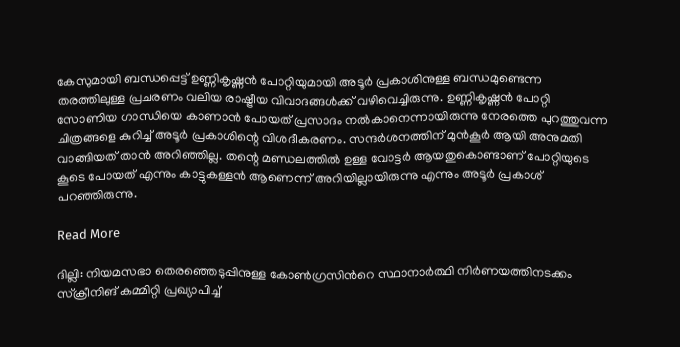കേസുമായി ബന്ധപ്പെട്ട് ഉണ്ണികൃഷ്ണന്‍ പോറ്റിയുമായി അടൂര്‍ പ്രകാശിനുള്ള ബന്ധമുണ്ടെന്ന തരത്തിലുള്ള പ്രചരണം വലിയ രാഷ്ട്രീയ വിവാദങ്ങള്‍ക്ക് വഴിവെച്ചിരുന്നു. ഉണ്ണികൃഷ്ണന്‍ പോറ്റി സോണിയ ഗാന്ധിയെ കാണാന്‍ പോയത് പ്രസാദം നല്‍കാനെന്നായിരുന്നു നേരത്തെ പുറത്തുവന്ന ചിത്രങ്ങളെ കുറിച്ച് അടൂര്‍ പ്രകാശിന്റെ വിശദീകരണം. സന്ദര്‍ശനത്തിന് മുന്‍കൂര്‍ ആയി അനുമതി വാങ്ങിയത് താന്‍ അറിഞ്ഞില്ല. തന്റെ മണ്ഡലത്തില്‍ ഉള്ള വോട്ടര്‍ ആയതുകൊണ്ടാണ് പോറ്റിയുടെ കൂടെ പോയത് എന്നും കാട്ടുകള്ളന്‍ ആണെന്ന് അറിയില്ലായിരുന്നു എന്നും അടൂര്‍ പ്രകാശ് പറഞ്ഞിരുന്നു.

Read More

ദില്ലി: നിയമസഭാ തെരഞ്ഞെടുപ്പിനുള്ള കോണ്‍ഗ്രസിന്‍റെ സ്ഥാനാര്‍ത്ഥി നിര്‍ണയത്തിനടക്കം സ്ക്രീനിങ് കമ്മിറ്റി പ്രഖ്യാപിച്ച്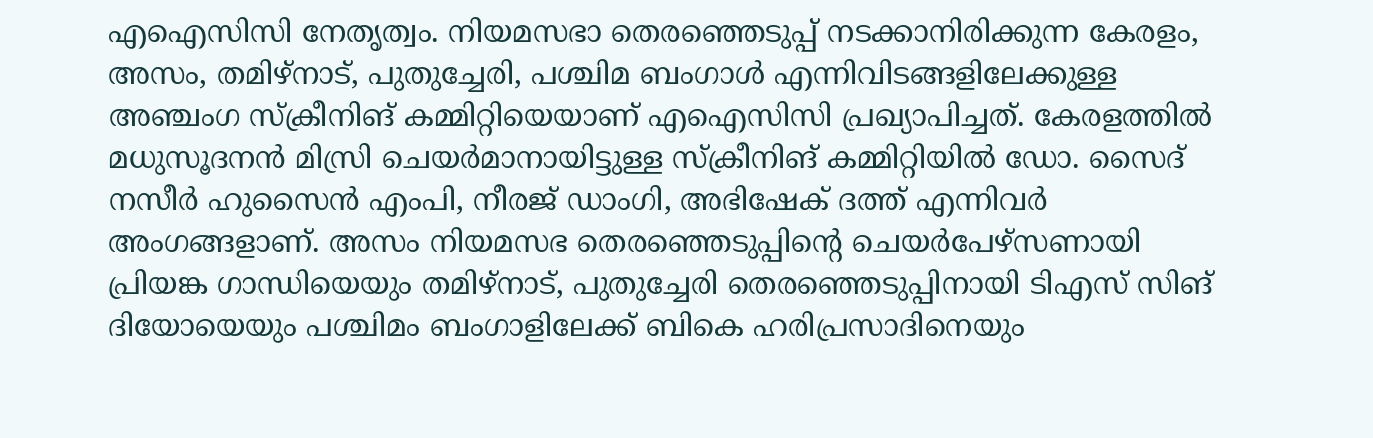എഐസിസി നേതൃത്വം. നിയമസഭാ തെരഞ്ഞെടുപ്പ് നടക്കാനിരിക്കുന്ന കേരളം, അസം, തമിഴ്നാട്, പുതുച്ചേരി, പശ്ചിമ ബംഗാള്‍ എന്നിവിടങ്ങളിലേക്കുള്ള അഞ്ചംഗ സ്ക്രീനിങ് കമ്മിറ്റിയെയാണ് എഐസിസി പ്രഖ്യാപിച്ചത്. കേരളത്തിൽ മധുസൂദനൻ മിസ്രി ചെയര്‍മാനായിട്ടുള്ള സ്ക്രീനിങ് കമ്മിറ്റിയിൽ ഡോ. സൈദ് നസീര്‍ ഹുസൈൻ എംപി, നീരജ് ഡാംഗി, അഭിഷേക് ദത്ത് എന്നിവര്‍ അംഗങ്ങളാണ്. അസം നിയമസഭ തെരഞ്ഞെടുപ്പിന്‍റെ ചെയര്‍പേഴ്സണായി പ്രിയങ്ക ഗാന്ധിയെയും തമിഴ്നാട്, പുതുച്ചേരി തെരഞ്ഞെടുപ്പിനായി ടിഎസ് സിങ് ദിയോയെയും പശ്ചിമം ബംഗാളിലേക്ക് ബികെ ഹരിപ്രസാദിനെയും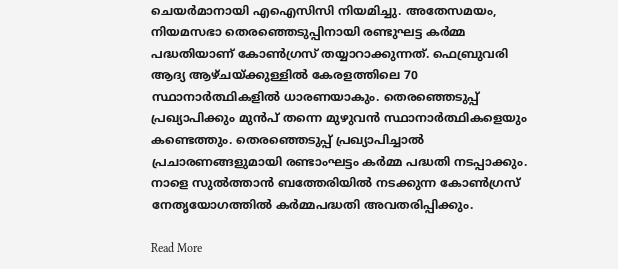ചെയര്‍മാനായി എഐസിസി നിയമിച്ചു. അതേസമയം, നിയമസഭാ തെരഞ്ഞെടുപ്പിനായി രണ്ടുഘട്ട കര്‍മ്മ പദ്ധതിയാണ് കോണ്‍ഗ്രസ് തയ്യാറാക്കുന്നത്. ഫെബ്രുവരി ആദ്യ ആഴ്ചയ്ക്കുള്ളിൽ കേരളത്തിലെ 70 സ്ഥാനാർത്ഥികളിൽ ധാരണയാകും. തെരഞ്ഞെടുപ്പ് പ്രഖ്യാപിക്കും മുൻപ് തന്നെ മുഴുവൻ സ്ഥാനാർത്ഥികളെയും കണ്ടെത്തും. തെരഞ്ഞെടുപ്പ് പ്രഖ്യാപിച്ചാൽ പ്രചാരണങ്ങളുമായി രണ്ടാംഘട്ടം കര്‍മ്മ പദ്ധതി നടപ്പാക്കും. നാളെ സുൽത്താൻ ബത്തേരിയിൽ നടക്കുന്ന കോൺഗ്രസ് നേതൃയോഗത്തിൽ കർമ്മപദ്ധതി അവതരിപ്പിക്കും.

Read More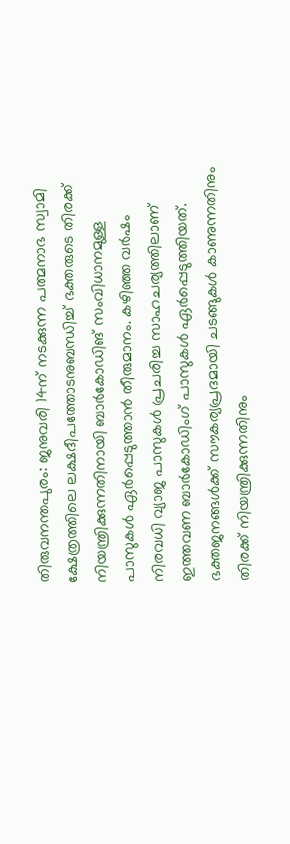തിരുവനന്തപുരം: ജനുവരി 14ന് നടക്കുന്ന പത്മനാഭ സ്വാമി ക്ഷേത്രത്തിലെ ലക്ഷദീപത്തോടനുബന്ധിച്ച് ഭക്തരുടെ തിരക്ക് നിയന്ത്രിക്കുന്നതിനായി ബാര്‍കോഡിങ് സംവിധാനമുള്ള പാസുകള്‍ ഏര്‍പ്പെടുത്താന്‍ തീരുമാനം. കഴിഞ്ഞ വര്‍ഷം നിരവധി വ്യാജ പാസുകള്‍ പ്രചരിച്ച സാഹചര്യത്തിലാണ് ഇത്തവണ ബാര്‍കോഡിംഗ് പാസുകള്‍ ഏര്‍പ്പെടുത്തിയത്. ഭക്തജനങ്ങള്‍ക്ക് സൗകര്യപ്രദമായി ചടങ്ങുകള്‍ കാണുന്നതിനും തിരക്ക് നിയന്ത്രിക്കുന്നതിനും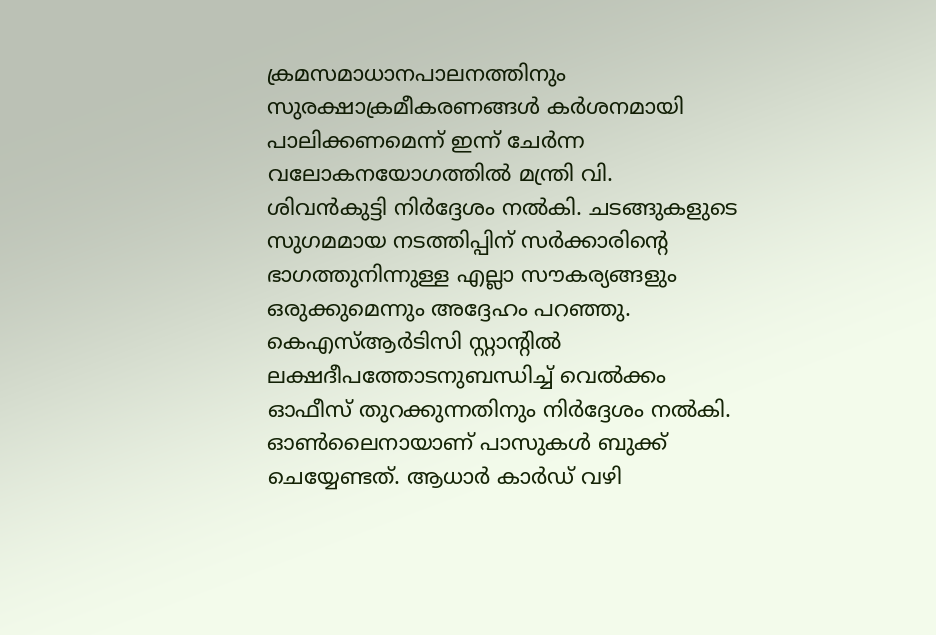ക്രമസമാധാനപാലനത്തിനും സുരക്ഷാക്രമീകരണങ്ങള്‍ കര്‍ശനമായി പാലിക്കണമെന്ന് ഇന്ന് ചേര്‍ന്ന വലോകനയോഗത്തില്‍ മന്ത്രി വി. ശിവന്‍കുട്ടി നിര്‍ദ്ദേശം നല്‍കി. ചടങ്ങുകളുടെ സുഗമമായ നടത്തിപ്പിന് സര്‍ക്കാരിന്റെ ഭാഗത്തുനിന്നുള്ള എല്ലാ സൗകര്യങ്ങളും ഒരുക്കുമെന്നും അദ്ദേഹം പറഞ്ഞു. കെഎസ്ആര്‍ടിസി സ്റ്റാന്റില്‍ ലക്ഷദീപത്തോടനുബന്ധിച്ച് വെല്‍ക്കം ഓഫീസ് തുറക്കുന്നതിനും നിര്‍ദ്ദേശം നല്‍കി. ഓണ്‍ലൈനായാണ് പാസുകള്‍ ബുക്ക് ചെയ്യേണ്ടത്. ആധാര്‍ കാര്‍ഡ് വഴി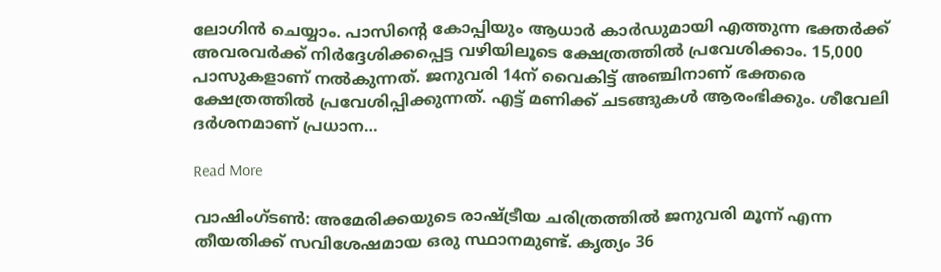ലോഗിന്‍ ചെയ്യാം. പാസിന്റെ കോപ്പിയും ആധാര്‍ കാര്‍ഡുമായി എത്തുന്ന ഭക്തര്‍ക്ക് അവരവര്‍ക്ക് നിര്‍ദ്ദേശിക്കപ്പെട്ട വഴിയിലൂടെ ക്ഷേത്രത്തില്‍ പ്രവേശിക്കാം. 15,000 പാസുകളാണ് നല്‍കുന്നത്. ജനുവരി 14ന് വൈകിട്ട് അഞ്ചിനാണ് ഭക്തരെ ക്ഷേത്രത്തില്‍ പ്രവേശിപ്പിക്കുന്നത്. എട്ട് മണിക്ക് ചടങ്ങുകള്‍ ആരംഭിക്കും. ശീവേലി ദര്‍ശനമാണ് പ്രധാന…

Read More

വാഷിംഗ്ടൺ: അമേരിക്കയുടെ രാഷ്ട്രീയ ചരിത്രത്തിൽ ജനുവരി മൂന്ന് എന്ന തീയതിക്ക് സവിശേഷമായ ഒരു സ്ഥാനമുണ്ട്. കൃത്യം 36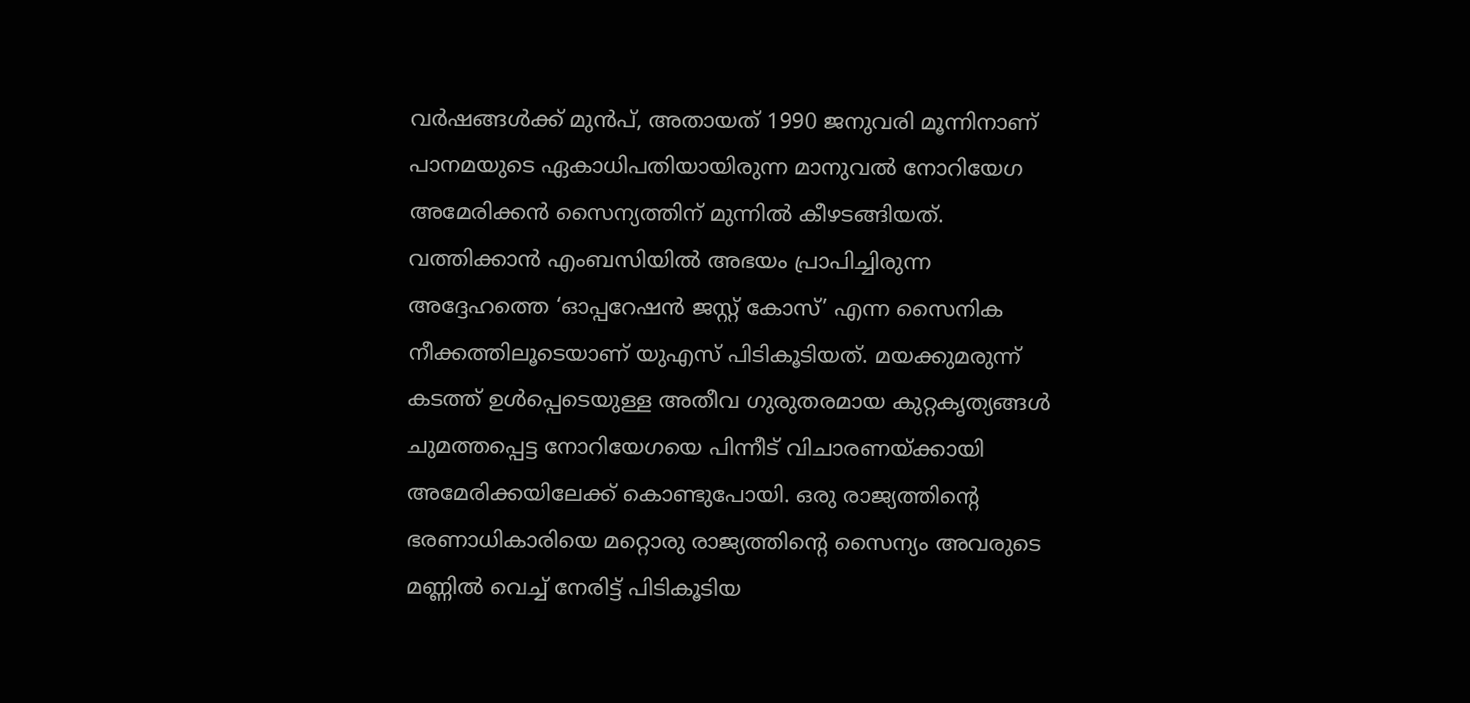വർഷങ്ങൾക്ക് മുൻപ്, അതായത് 1990 ജനുവരി മൂന്നിനാണ് പാനമയുടെ ഏകാധിപതിയായിരുന്ന മാനുവൽ നോറിയേഗ അമേരിക്കൻ സൈന്യത്തിന് മുന്നിൽ കീഴടങ്ങിയത്. വത്തിക്കാൻ എംബസിയിൽ അഭയം പ്രാപിച്ചിരുന്ന അദ്ദേഹത്തെ ‘ഓപ്പറേഷൻ ജസ്റ്റ് കോസ്’ എന്ന സൈനിക നീക്കത്തിലൂടെയാണ് യുഎസ് പിടികൂടിയത്. മയക്കുമരുന്ന് കടത്ത് ഉൾപ്പെടെയുള്ള അതീവ ഗുരുതരമായ കുറ്റകൃത്യങ്ങൾ ചുമത്തപ്പെട്ട നോറിയേഗയെ പിന്നീട് വിചാരണയ്ക്കായി അമേരിക്കയിലേക്ക് കൊണ്ടുപോയി. ഒരു രാജ്യത്തിന്‍റെ ഭരണാധികാരിയെ മറ്റൊരു രാജ്യത്തിന്‍റെ സൈന്യം അവരുടെ മണ്ണിൽ വെച്ച് നേരിട്ട് പിടികൂടിയ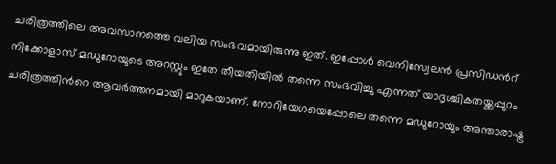ചരിത്രത്തിലെ അവസാനത്തെ വലിയ സംഭവമായിരുന്നു ഇത്. ഇപ്പോൾ വെനിസ്വേലൻ പ്രസിഡന്‍റ് നിക്കോളാസ് മഡുറോയുടെ അറസ്റ്റും ഇതേ തീയതിയിൽ തന്നെ സംഭവിച്ചു എന്നത് യാദൃശ്ചികതയ്ക്കപ്പുറം ചരിത്രത്തിന്‍റെ ആവർത്തനമായി മാറുകയാണ്. നോറിയേഗയെപ്പോലെ തന്നെ മഡുറോയും അന്താരാഷ്ട്ര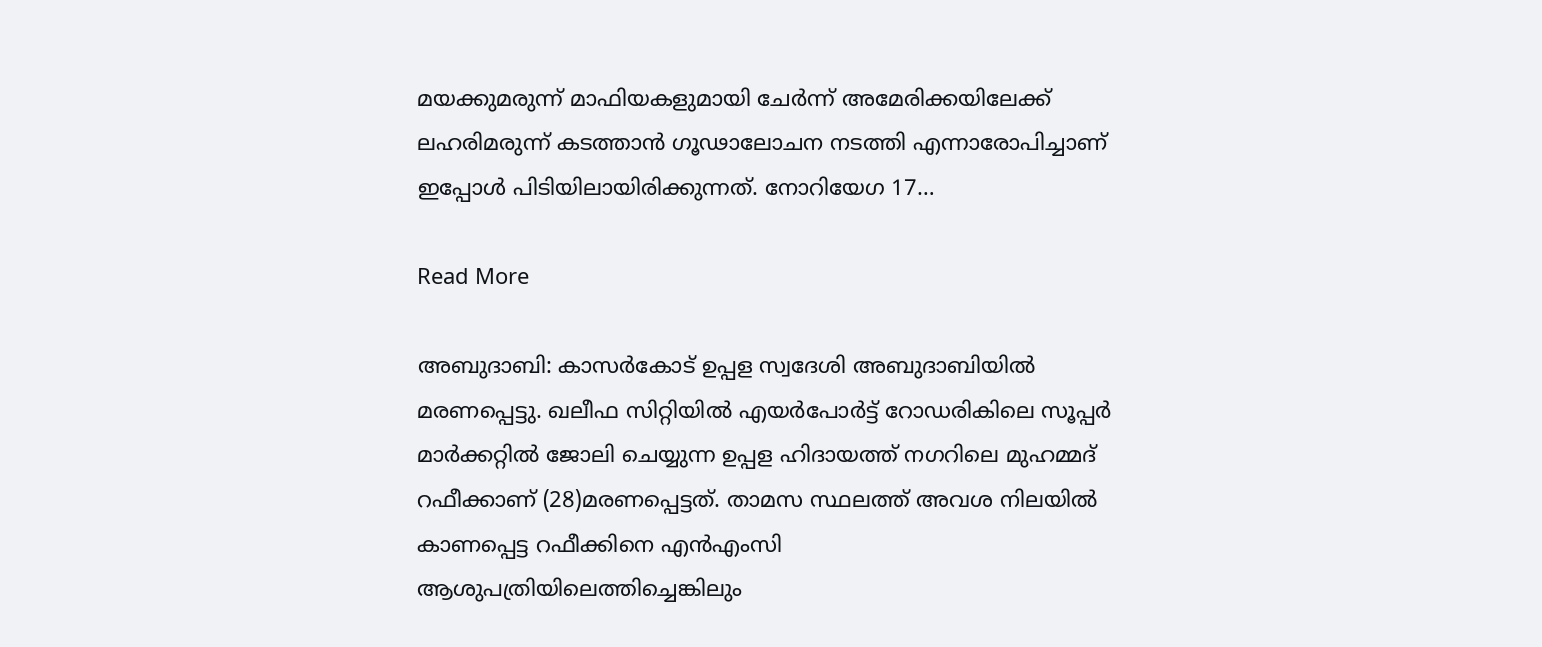മയക്കുമരുന്ന് മാഫിയകളുമായി ചേർന്ന് അമേരിക്കയിലേക്ക് ലഹരിമരുന്ന് കടത്താൻ ഗൂഢാലോചന നടത്തി എന്നാരോപിച്ചാണ് ഇപ്പോൾ പിടിയിലായിരിക്കുന്നത്. നോറിയേഗ 17…

Read More

അബുദാബി: കാസര്‍കോട് ഉപ്പള സ്വദേശി അബുദാബിയില്‍ മരണപ്പെട്ടു. ഖലീഫ സിറ്റിയില്‍ എയര്‍പോര്‍ട്ട് റോഡരികിലെ സൂപ്പര്‍ മാര്‍ക്കറ്റില്‍ ജോലി ചെയ്യുന്ന ഉപ്പള ഹിദായത്ത് നഗറിലെ മുഹമ്മദ് റഫീക്കാണ് (28)മരണപ്പെട്ടത്. താമസ സ്ഥലത്ത് അവശ നിലയില്‍ കാണപ്പെട്ട റഫീക്കിനെ എന്‍എംസി ആശുപത്രിയിലെത്തിച്ചെങ്കിലും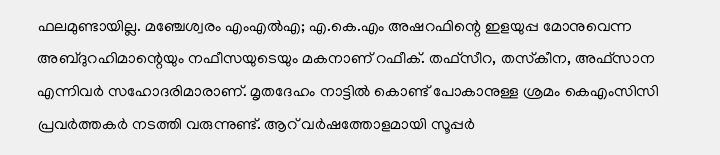ഫലമുണ്ടായില്ല. മഞ്ചേശ്വരം എംഎല്‍എ; എ.കെ.എം അഷറഫിന്റെ ഇളയുപ്പ മോനുവെന്ന അബ്ദുറഹിമാന്റെയും നഫീസയുടെയും മകനാണ് റഫീക്. തഫ്‌സീറ, തസ്‌കീന, അഫ്‌സാന എന്നിവര്‍ സഹോദരിമാരാണ്. മൃതദേഹം നാട്ടില്‍ കൊണ്ട് പോകാനുള്ള ശ്രമം കെഎംസിസി പ്രവര്‍ത്തകര്‍ നടത്തി വരുന്നുണ്ട്. ആറ് വര്‍ഷത്തോളമായി സൂപ്പര്‍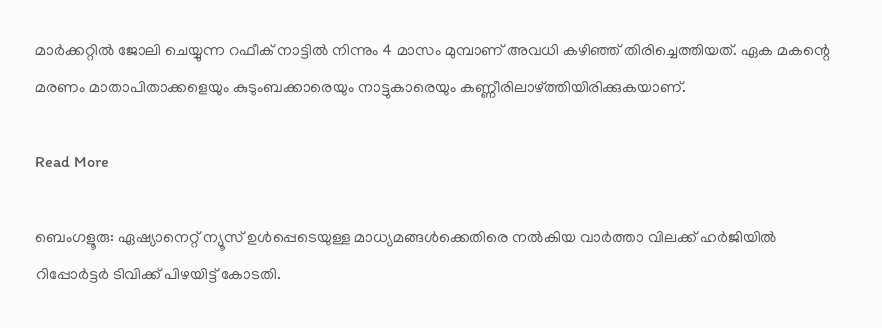മാര്‍ക്കറ്റില്‍ ജോലി ചെയ്യുന്ന റഫീക് നാട്ടില്‍ നിന്നും 4 മാസം മുമ്പാണ് അവധി കഴിഞ്ഞ് തിരിച്ചെത്തിയത്. ഏക മകന്റെ മരണം മാതാപിതാക്കളെയും കുടുംബക്കാരെയും നാട്ടുകാരെയും കണ്ണീരിലാഴ്ത്തിയിരിക്കുകയാണ്.

Read More

ബെംഗളൂരു: ഏഷ്യാനെറ്റ് ന്യൂസ് ഉൾപ്പെടെയുള്ള മാധ്യമങ്ങൾക്കെതിരെ നൽകിയ വാർത്താ വിലക്ക് ഹർജിയിൽ റിപ്പോർട്ടർ ടിവിക്ക് പിഴയിട്ട് കോടതി.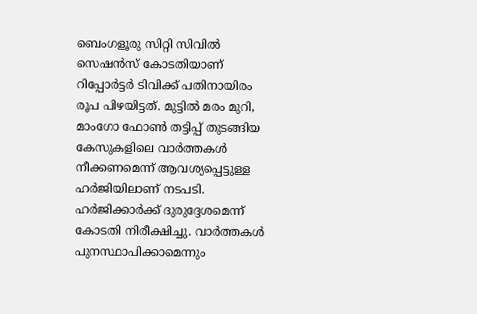ബെംഗളൂരു സിറ്റി സിവിൽ സെഷൻസ് കോടതിയാണ് റിപ്പോർട്ടർ ടിവിക്ക് പതിനായിരം രൂപ പിഴയിട്ടത്. മുട്ടിൽ മരം മുറി, മാംഗോ ഫോൺ തട്ടിപ്പ് തുടങ്ങിയ കേസുകളിലെ വാർത്തകൾ നീക്കണമെന്ന് ആവശ്യപ്പെട്ടുള്ള ഹ‍ർജിയിലാണ് നടപടി. ഹർജിക്കാർക്ക് ദുരുദ്ദേശമെന്ന് കോടതി നിരീക്ഷിച്ചു. വാർത്തകൾ പുനസ്ഥാപിക്കാമെന്നും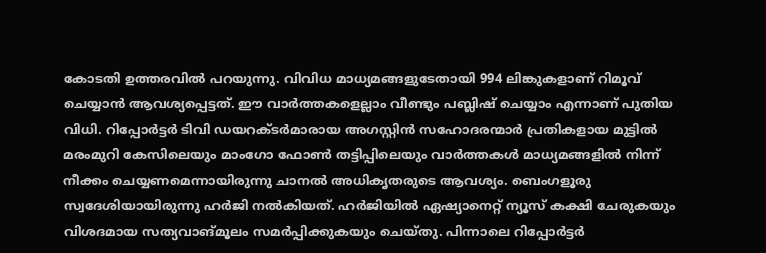കോടതി ഉത്തരവില്‍ പറയുന്നു. വിവിധ മാധ്യമങ്ങളുടേതായി 994 ലിങ്കുകളാണ് റിമൂവ്‌ ചെയ്യാൻ ആവശ്യപ്പെട്ടത്. ഈ വാര്‍ത്തകളെല്ലാം വീണ്ടും പബ്ലിഷ് ചെയ്യാം എന്നാണ് പുതിയ വിധി. റിപ്പോർട്ടർ ടിവി ഡയറക്ടർമാരായ അഗസ്റ്റിൻ സഹോദരന്മാർ പ്രതികളായ മുട്ടിൽ മരംമുറി കേസിലെയും മാംഗോ ഫോൺ തട്ടിപ്പിലെയും വാർത്തകൾ മാധ്യമങ്ങളിൽ നിന്ന് നീക്കം ചെയ്യണമെന്നായിരുന്നു ചാനൽ അധികൃതരുടെ ആവശ്യം. ബെംഗളൂരു സ്വദേശിയായിരുന്നു ഹര്‍ജി നല്‍കിയത്. ഹര്‍ജിയില്‍ ഏഷ്യാനെറ്റ് ന്യൂസ് കക്ഷി ചേരുകയും വിശദമായ സത്യവാങ്മൂലം സമര്‍പ്പിക്കുകയും ചെയ്തു. പിന്നാലെ റിപ്പോർട്ടർ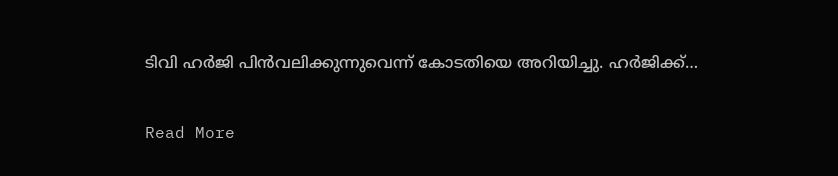ടിവി ഹര്‍ജി പിന്‍വലിക്കുന്നുവെന്ന് കോടതിയെ അറിയിച്ചു. ഹര്‍ജിക്ക്…

Read More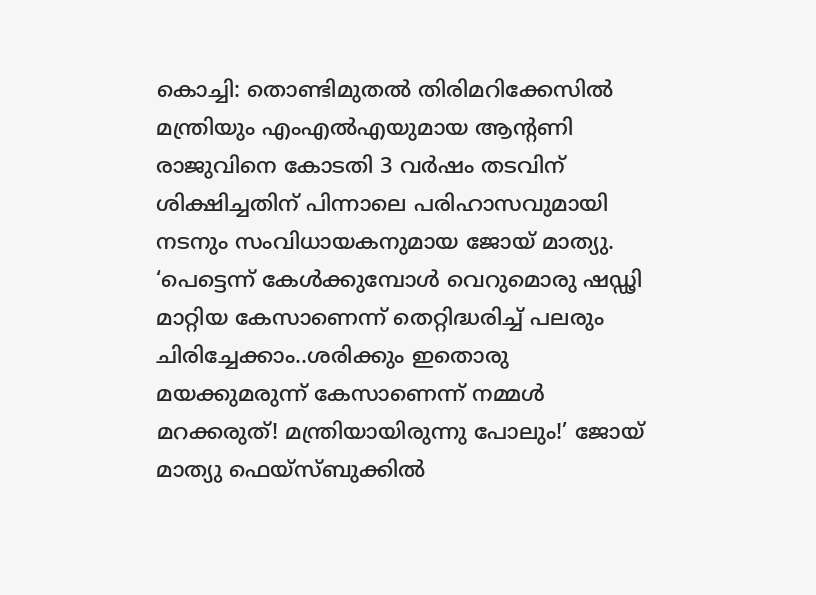കൊച്ചി: തൊണ്ടിമുതല്‍ തിരിമറിക്കേസില്‍ മന്ത്രിയും എംഎല്‍എയുമായ ആന്റണി രാജുവിനെ കോടതി 3 വര്‍ഷം തടവിന് ശിക്ഷിച്ചതിന് പിന്നാലെ പരിഹാസവുമായി നടനും സംവിധായകനുമായ ജോയ് മാത്യു. ‘പെട്ടെന്ന് കേള്‍ക്കുമ്പോള്‍ വെറുമൊരു ഷഡ്ഢി മാറ്റിയ കേസാണെന്ന് തെറ്റിദ്ധരിച്ച് പലരും ചിരിച്ചേക്കാം..ശരിക്കും ഇതൊരു മയക്കുമരുന്ന് കേസാണെന്ന് നമ്മള്‍ മറക്കരുത്! മന്ത്രിയായിരുന്നു പോലും!’ ജോയ് മാത്യു ഫെയ്‌സ്ബുക്കില്‍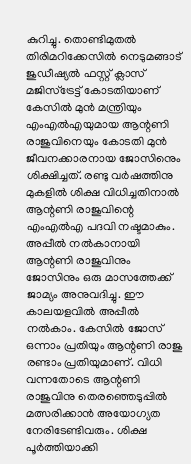കുറിച്ചു. തൊണ്ടിമുതല്‍ തിരിമറിക്കേസില്‍ നെടുമങ്ങാട് ജുഡീഷ്യല്‍ ഫസ്റ്റ് ക്ലാസ് മജിസ്ട്രേട്ട് കോടതിയാണ് കേസില്‍ മുന്‍ മന്ത്രിയും എംഎല്‍എയുമായ ആന്റണി രാജുവിനെയും കോടതി മുന്‍ ജീവനക്കാരനായ ജോസിനെും ശിക്ഷിച്ചത്. രണ്ടു വര്‍ഷത്തിനു മുകളില്‍ ശിക്ഷ വിധിച്ചതിനാല്‍ ആന്റണി രാജുവിന്റെ എംഎല്‍എ പദവി നഷ്ടമാകും. അപ്പീല്‍ നല്‍കാനായി ആന്റണി രാജുവിനും ജോസിനും ഒരു മാസത്തേക്ക് ജാമ്യം അനുവദിച്ചു. ഈ കാലയളവില്‍ അപ്പീല്‍ നല്‍കാം. കേസില്‍ ജോസ് ഒന്നാം പ്രതിയും ആന്റണി രാജു രണ്ടാം പ്രതിയുമാണ്. വിധി വന്നതോടെ ആന്റണി രാജുവിനു തെരഞ്ഞെടുപ്പില്‍ മത്സരിക്കാന്‍ അയോഗ്യത നേരിടേണ്ടിവരും. ശിക്ഷ പൂര്‍ത്തിയാക്കി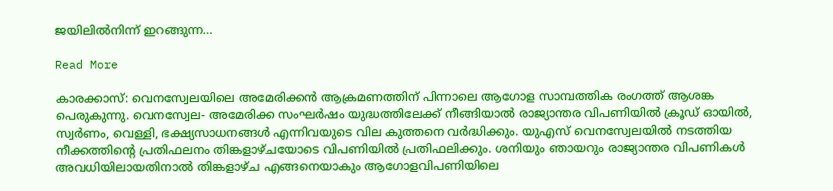ജയിലില്‍നിന്ന് ഇറങ്ങുന്ന…

Read More

കാരക്കാസ്: വെനസ്വേലയിലെ അമേരിക്കൻ ആക്രമണത്തിന് പിന്നാലെ ആഗോള സാമ്പത്തിക രംഗത്ത് ആശങ്ക പെരുകുന്നു. വെനസ്വേല- അമേരിക്ക സംഘർഷം യുദ്ധത്തിലേക്ക് നീങ്ങിയാൽ രാജ്യാന്തര വിപണിയിൽ ക്രൂഡ് ഓയിൽ, സ്വർണം, വെള്ളി, ഭക്ഷ്യസാധനങ്ങൾ എന്നിവയുടെ വില കുത്തനെ വർദ്ധിക്കും. യുഎസ് വെനസ്വേലയിൽ നടത്തിയ നീക്കത്തിന്റെ പ്രതിഫലനം തിങ്കളാഴ്ചയോടെ വിപണിയിൽ പ്രതിഫലിക്കും. ശനിയും ഞായറും രാജ്യാന്തര വിപണികൾ അവധിയിലായതിനാൽ തിങ്കളാഴ്ച എങ്ങനെയാകും ആഗോളവിപണിയിലെ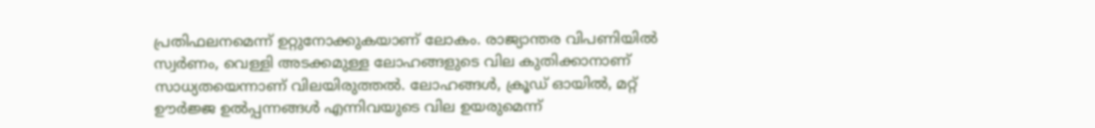പ്രതിഫലനമെന്ന് ഉറ്റുനോക്കുകയാണ് ലോകം. രാജ്യാന്തര വിപണിയിൽ സ്വര്‍ണം, വെള്ളി അടക്കമുള്ള ലോഹങ്ങളുടെ വില കുതിക്കാനാണ് സാധ്യതയെന്നാണ് വിലയിരുത്തൽ. ലോഹങ്ങൾ, ക്രൂഡ് ഓയിൽ, മറ്റ് ഊർജ്ജ ഉൽപ്പന്നങ്ങൾ എന്നിവയുടെ വില ഉയരുമെന്ന്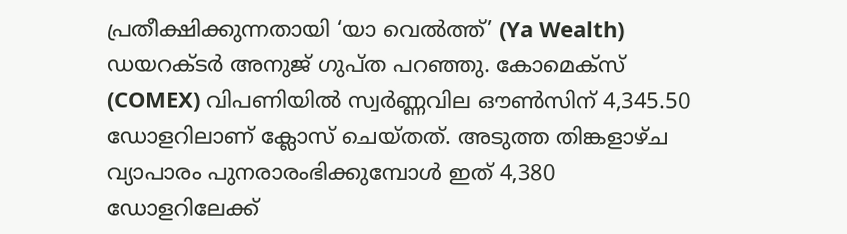പ്രതീക്ഷിക്കുന്നതായി ‘യാ വെൽത്ത്’ (Ya Wealth) ഡയറക്ടർ അനുജ് ഗുപ്ത പറഞ്ഞു. കോമെക്സ് (COMEX) വിപണിയിൽ സ്വർണ്ണവില ഔൺസിന് 4,345.50 ഡോളറിലാണ് ക്ലോസ് ചെയ്തത്. അടുത്ത തിങ്കളാഴ്ച വ്യാപാരം പുനരാരംഭിക്കുമ്പോൾ ഇത് 4,380 ഡോളറിലേക്ക്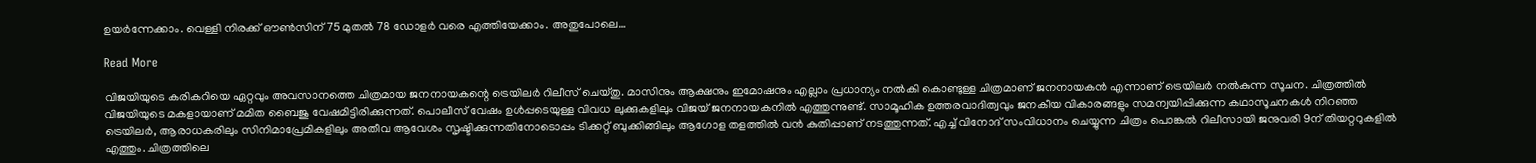ഉയർന്നേക്കാം. വെള്ളി നിരക്ക് ഔൺസിന് 75 മുതൽ 78 ഡോളർ വരെ എത്തിയേക്കാം. അതുപോലെ…

Read More

വിജയിയുടെ കരികറിയെ ഏറ്റവും അവസാനത്തെ ചിത്രമായ ജനനായകന്റെ ട്രെയിലർ റിലീസ് ചെയ്തു. മാസിനും ആക്ഷനും ഇമോഷനും എല്ലാം പ്രധാന്യം നൽകി കൊണ്ടുള്ള ചിത്രമാണ് ജനനായകൻ എന്നാണ് ട്രെയിലർ നൽകുന്ന സൂചന. ചിത്രത്തിൽ വിജയിയുടെ മകളായാണ് മമിത ബൈജു വേഷമിട്ടിരിക്കുന്നത്. പൊലീസ് വേഷം ഉൾപ്പടെയുള്ള വിവധ ലുക്കുകളിലും വിജയ് ജനനായകനിൽ എത്തുന്നുണ്ട്. സാമൂഹിക ഉത്തരവാദിത്വവും ജനകീയ വികാരങ്ങളും സമന്വയിപ്പിക്കുന്ന കഥാസൂചനകൾ നിറഞ്ഞ ട്രെയിലർ, ആരാധകരിലും സിനിമാപ്രേമികളിലും അതീവ ആവേശം സൃഷ്ടിക്കുന്നതിനോടൊപ്പം ടിക്കറ്റ് ബുക്കിങ്ങിലും ആഗോള തളത്തിൽ വൻ കുതിപ്പാണ് നടത്തുന്നത്. എച്ച് വിനോദ് സംവിധാനം ചെയ്യുന്ന ചിത്രം പൊങ്കല്‍ റിലീസായി ജനുവരി 9ന് തിയറ്ററുകളിൽ എത്തും. ചിത്രത്തിലെ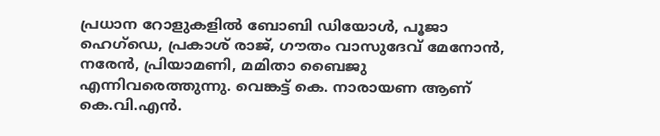പ്രധാന റോളുകളിൽ ബോബി ഡിയോൾ, പൂജാ ഹെഗ്ഡെ, പ്രകാശ് രാജ്, ഗൗതം വാസുദേവ് മേനോൻ, നരേൻ, പ്രിയാമണി, മമിതാ ബൈജു എന്നിവരെത്തുന്നു. വെങ്കട്ട് കെ. നാരായണ ആണ് കെ.വി.എൻ.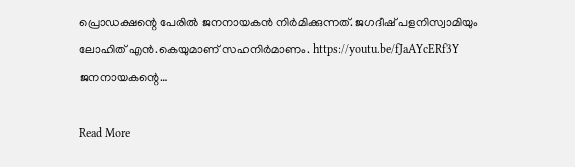പ്രൊഡക്ഷന്റെ പേരിൽ ജനനായകൻ നിർമിക്കുന്നത്. ജഗദീഷ് പളനിസ്വാമിയും ലോഹിത് എൻ.കെയുമാണ് സഹനിർമാണം. https://youtu.be/fJaAYcERf3Y ജനനായകന്റെ…

Read More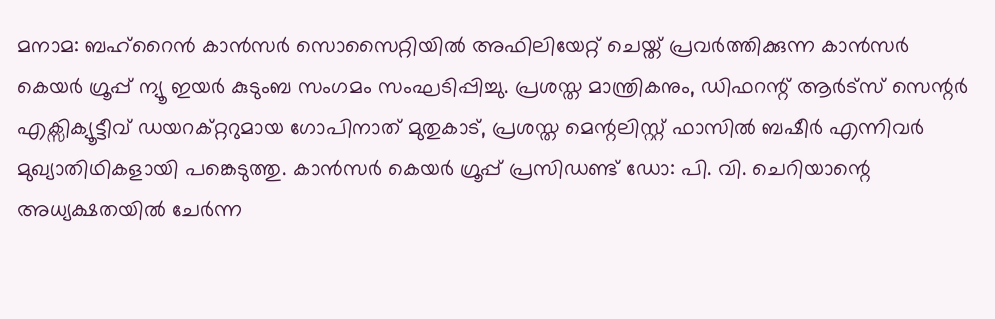മനാമ: ബഹ്‌റൈൻ കാൻസർ സൊസൈറ്റിയിൽ അഫിലിയേറ്റ് ചെയ്ത്‌ പ്രവർത്തിക്കുന്ന കാൻസർ കെയർ ഗ്രൂപ്പ് ന്യൂ ഇയർ കുടുംബ സംഗമം സംഘടിപ്പിച്ചു. പ്രശസ്ത മാന്ത്രികനും, ഡിഫറന്റ്‌ ആർട്സ് സെന്റർ എക്സിക്യൂട്ടീവ് ഡയറക്റ്ററുമായ ഗോപിനാത് മുതുകാട്, പ്രശസ്ത മെന്റലിസ്റ്റ് ഫാസിൽ ബഷീർ എന്നിവർ മുഖ്യാതിഥികളായി പങ്കെടുത്തു. കാൻസർ കെയർ ഗ്രൂപ്പ് പ്രസിഡണ്ട് ഡോ: പി. വി. ചെറിയാന്റെ അധ്യക്ഷതയിൽ ചേർന്ന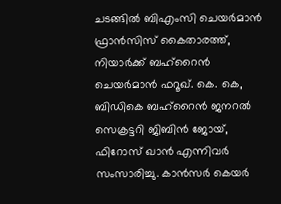ചടങ്ങിൽ ബിഎംസി ചെയർമാൻ ഫ്രാൻസിസ് കൈതാരത്ത്, നിയാർക്ക്‌ ബഹ്‌റൈൻ ചെയർമാൻ ഫറൂഖ്. കെ. കെ, ബിഡികെ ബഹ്‌റൈൻ ജനറൽ സെക്രട്ടറി ജിബിൻ ജോയ്, ഫിറോസ് ഖാൻ എന്നിവർ സംസാരിച്ചു. കാൻസർ കെയർ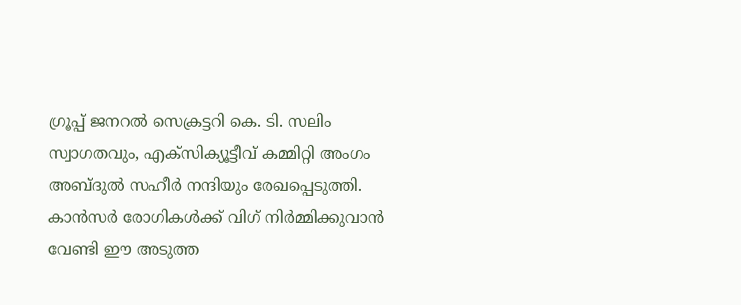ഗ്രൂപ്പ് ജനറൽ സെക്രട്ടറി കെ. ടി. സലിം സ്വാഗതവും, എക്സിക്യൂട്ടീവ് കമ്മിറ്റി അംഗം അബ്ദുൽ സഹീർ നന്ദിയും രേഖപ്പെടുത്തി. കാൻസർ രോഗികൾക്ക് വിഗ് നിർമ്മിക്കുവാൻ വേണ്ടി ഈ അടുത്ത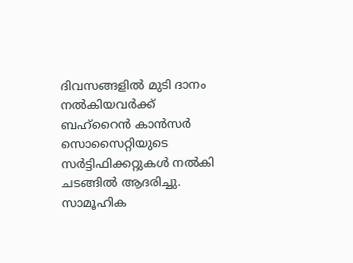ദിവസങ്ങളിൽ മുടി ദാനം നൽകിയവർക്ക് ബഹ്‌റൈൻ കാൻസർ സൊസൈറ്റിയുടെ സർട്ടിഫിക്കറ്റുകൾ നൽകി ചടങ്ങിൽ ആദരിച്ചു. സാമൂഹിക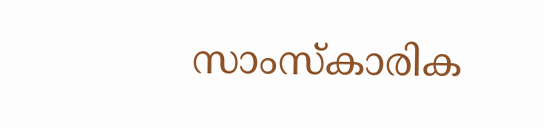സാംസ്കാരിക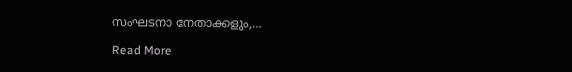സംഘടനാ നേതാക്കളും,…

Read More